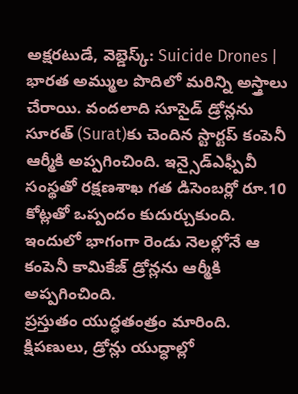అక్షరటుడే, వెబ్డెస్క్: Suicide Drones | భారత అమ్ముల పొదిలో మరిన్ని అస్త్రాలు చేరాయి. వందలాది సూసైడ్ డ్రోన్లను సూరత్ (Surat)కు చెందిన స్టార్టప్ కంపెనీ ఆర్మీకి అప్పగించింది. ఇన్సైడ్ఎఫ్పీవీ సంస్థతో రక్షణశాఖ గత డిసెంబర్లో రూ.10 కోట్లతో ఒప్పందం కుదుర్చుకుంది. ఇందులో భాగంగా రెండు నెలల్లోనే ఆ కంపెనీ కామికేజ్ డ్రోన్లను ఆర్మీకి అప్పగించింది.
ప్రస్తుతం యుద్ధతంత్రం మారింది. క్షిపణులు, డ్రోన్లు యుద్ధాల్లో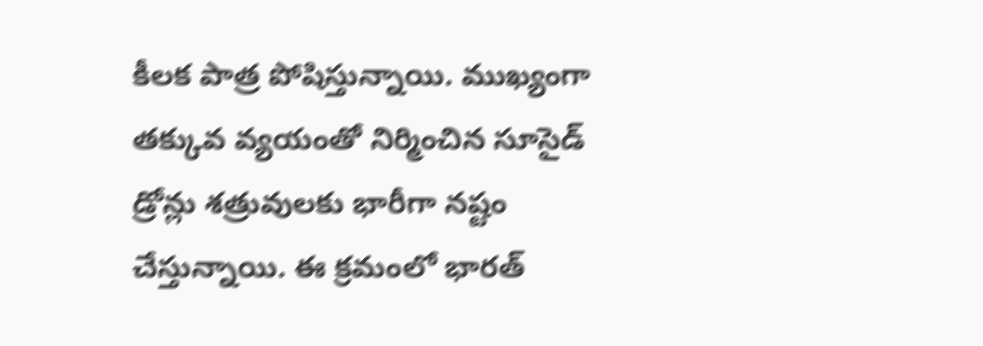కీలక పాత్ర పోషిస్తున్నాయి. ముఖ్యంగా తక్కువ వ్యయంతో నిర్మించిన సూసైడ్ డ్రోన్లు శత్రువులకు భారీగా నష్టం చేస్తున్నాయి. ఈ క్రమంలో భారత్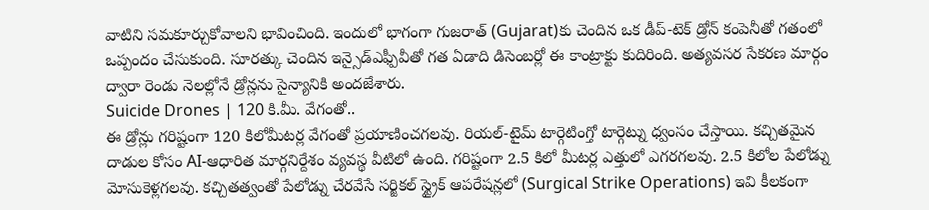వాటిని సమకూర్చుకోవాలని భావించింది. ఇందులో భాగంగా గుజరాత్ (Gujarat)కు చెందిన ఒక డీప్-టెక్ డ్రోన్ కంపెనీతో గతంలో ఒప్పందం చేసుకుంది. సూరత్కు చెందిన ఇన్సైడ్ఎఫ్పీవీతో గత ఏడాది డిసెంబర్లో ఈ కాంట్రాక్టు కుదిరింది. అత్యవసర సేకరణ మార్గం ద్వారా రెండు నెలల్లోనే డ్రోన్లను సైన్యానికి అందజేశారు.
Suicide Drones | 120 కి.మీ. వేగంతో..
ఈ డ్రోన్లు గరిష్టంగా 120 కిలోమీటర్ల వేగంతో ప్రయాణించగలవు. రియల్-టైమ్ టార్గెటింగ్తో టార్గెట్ను ధ్వంసం చేస్తాయి. కచ్చితమైన దాడుల కోసం AI-ఆధారిత మార్గనిర్దేశం వ్యవస్థ వీటిలో ఉంది. గరిష్టంగా 2.5 కిలో మీటర్ల ఎత్తులో ఎగరగలవు. 2.5 కిలోల పేలోడ్ను మోసుకెళ్లగలవు. కచ్చితత్వంతో పేలోడ్ను చేరవేసే సర్జికల్ స్ట్రైక్ ఆపరేషన్లలో (Surgical Strike Operations) ఇవి కీలకంగా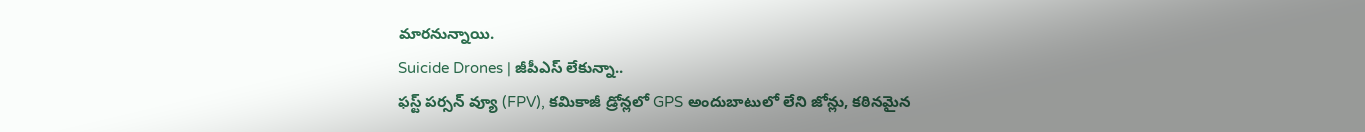మారనున్నాయి.
Suicide Drones | జీపీఎస్ లేకున్నా..
ఫస్ట్ పర్సన్ వ్యూ (FPV), కమికాజీ డ్రోన్లలో GPS అందుబాటులో లేని జోన్లు, కఠినమైన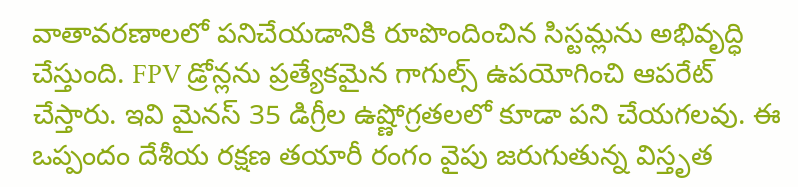వాతావరణాలలో పనిచేయడానికి రూపొందించిన సిస్టమ్లను అభివృద్ధి చేస్తుంది. FPV డ్రోన్లను ప్రత్యేకమైన గాగుల్స్ ఉపయోగించి ఆపరేట్ చేస్తారు. ఇవి మైనస్ 35 డిగ్రీల ఉష్ణోగ్రతలలో కూడా పని చేయగలవు. ఈ ఒప్పందం దేశీయ రక్షణ తయారీ రంగం వైపు జరుగుతున్న విస్తృత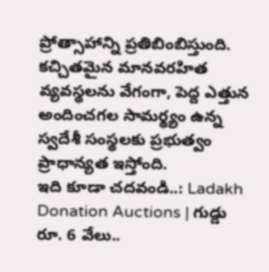ప్రోత్సాహాన్ని ప్రతిబింబిస్తుంది. కచ్చితమైన మానవరహిత వ్యవస్థలను వేగంగా, పెద్ద ఎత్తున అందించగల సామర్థ్యం ఉన్న స్వదేశీ సంస్థలకు ప్రభుత్వం ప్రాధాన్యత ఇస్తోంది.
ఇది కూడా చదవండి..: Ladakh Donation Auctions | గుడ్డు రూ. 6 వేలు..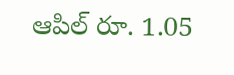ఆపిల్ రూ. 1.05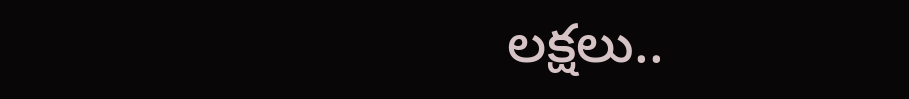లక్షలు..